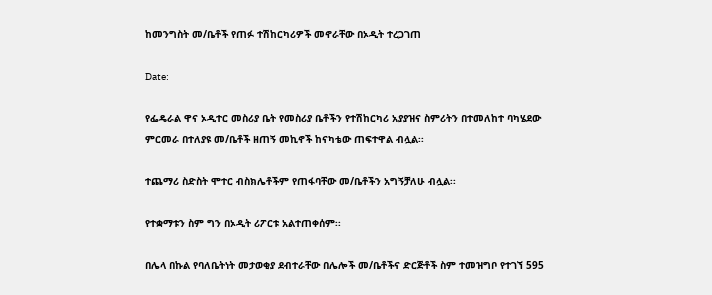ከመንግስት መ/ቤቶች የጠፉ ተሽከርካሪዎች መኖራቸው በኦዲት ተረጋገጠ

Date:

የፌዴራል ዋና ኦዲተር መስሪያ ቤት የመስሪያ ቤቶችን የተሽከርካሪ አያያዝና ስምሪትን በተመለከተ ባካሄደው ምርመራ በተለያዩ መ/ቤቶች ዘጠኝ መኪኖች ከናካቴው ጠፍተዋል ብሏል፡፡

ተጨማሪ ስድስት ሞተር ብስክሌቶችም የጠፋባቸው መ/ቤቶችን አግኝቻለሁ ብሏል፡፡

የተቋማቱን ስም ግን በኦዲት ሪፖርቱ አልተጠቀሰም፡፡

በሌላ በኩል የባለቤትነት መታወቂያ ደብተራቸው በሌሎች መ/ቤቶችና ድርጅቶች ስም ተመዝግቦ የተገኘ 595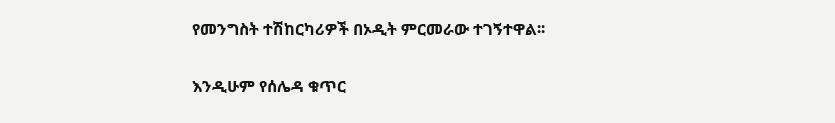የመንግስት ተሽከርካሪዎች በኦዲት ምርመራው ተገኝተዋል፡፡

እንዲሁም የሰሌዳ ቁጥር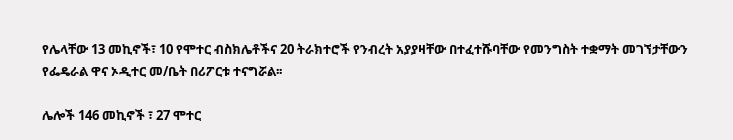የሌላቸው 13 መኪኖች፣ 10 የሞተር ብስክሌቶችና 20 ትራክተሮች የንብረት አያያዛቸው በተፈተሹባቸው የመንግስት ተቋማት መገኘታቸውን የፌዴራል ዋና ኦዲተር መ/ቤት በሪፖርቱ ተናግሯል፡፡

ሌሎች 146 መኪኖች ፣ 27 ሞተር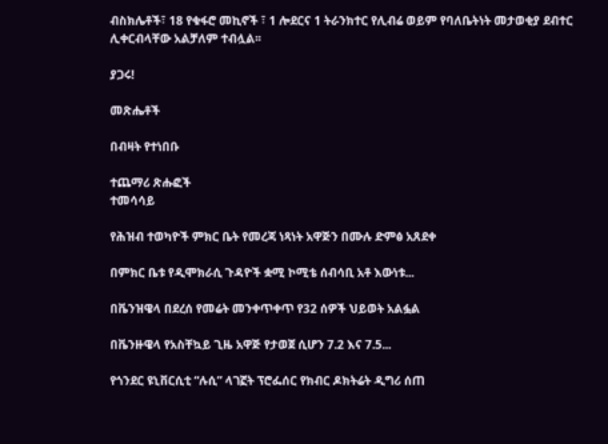ብስክሌቶች፣ 18 የቁፋሮ መኪኖች ፣ 1 ሎደርና 1 ትራንክተር የሊብሬ ወይም የባለቤትነት መታወቂያ ደብተር ሊቀርብላቸው አልቻለም ተብሏል፡፡

ያጋሩ!

መጽሔቶች

በብዛት የተነበቡ

ተጨማሪ ጽሑፎች
ተመሳሳይ

የሕዝብ ተወካዮች ምክር ቤት የመረጃ ነጻነት አዋጅን በሙሉ ድምፅ አጸደቀ

በምክር ቤቱ የዲሞክራሲ ጉዳዮች ቋሚ ኮሚቴ ሰብሳቢ አቶ እውነቱ...

በቬንዝዌላ በደረሰ የመሬት መንቀጥቀጥ የ32 ሰዎች ህይወት አልፏል

በቬንዙዌላ የአስቸኳይ ጊዜ አዋጅ የታወጀ ሲሆን 7.2 እና 7.5...

የጎንደር ዩኒቨርሲቲ “ሉሲ” ላገኟት ፕሮፌሰር የክብር ዶክትሬት ዲግሪ ሰጠ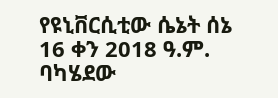የዩኒቨርሲቲው ሴኔት ሰኔ 16 ቀን 2018 ዓ.ም. ባካሄደው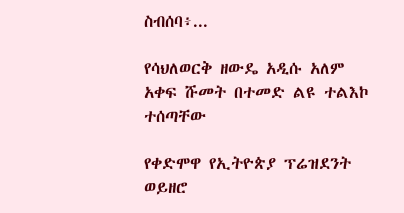ስብሰባ፥...

የሳህለወርቅ ዘውዴ አዲሱ አለም አቀፍ ሹመት በተመድ ልዩ ተልእኮ ተሰጣቸው

የቀድሞዋ የኢትዮጵያ ፕሬዝደንት ወይዘሮ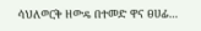ሳህለወርቅ ዘውዴ በተመድ ዋና ፀሀፊ...